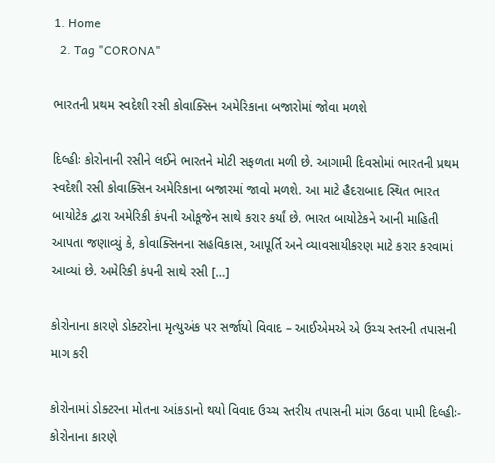1. Home
  2. Tag "CORONA"

ભારતની પ્રથમ સ્વદેશી રસી કોવાક્સિન અમેરિકાના બજારોમાં જોવા મળશે

દિલ્હીઃ કોરોનાની રસીને લઈને ભારતને મોટી સફળતા મળી છે. આગામી દિવસોમાં ભારતની પ્રથમ સ્વદેશી રસી કોવાક્સિન અમેરિકાના બજારમાં જાવો મળશે. આ માટે હૈદરાબાદ સ્થિત ભારત બાયોટેક દ્વારા અમેરિકી કંપની ઓકૂજેન સાથે કરાર કર્યાં છે. ભારત બાયોટેકને આની માહિતી આપતા જણાવ્યું કે, કોવાક્સિનના સહવિકાસ, આપૂર્તિ અને વ્યાવસાયીકરણ માટે કરાર કરવામાં આવ્યાં છે. અમેરિકી કંપની સાથે રસી […]

કોરોનાના કારણે ડોક્ટરોના મૃત્યુઅંક પર સર્જાયો વિવાદ – આઈએમએ એ ઉચ્ચ સ્તરની તપાસની માગ કરી

કોરોનામાં ડોક્ટરના મોતના આંકડાનો થયો વિવાદ ઉચ્ચ સ્તરીય તપાસની માંગ ઉઠવા પામી દિલ્હીઃ- કોરોનાના કારણે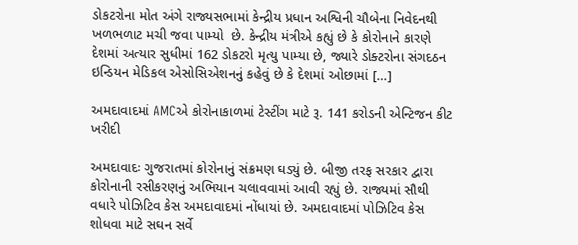ડોકટરોના મોત અંગે રાજ્યસભામાં કેન્દ્રીય પ્રધાન અશ્વિની ચૌબેના નિવેદનથી ખળભળાટ મચી જવા પામ્યો  છે. કેન્દ્રીય મંત્રીએ કહ્યું છે કે કોરોનાને કારણે દેશમાં અત્યાર સુધીમાં 162 ડોકટરો મૃત્યુ પામ્યા છે, જ્યારે ડોક્ટરોના સંગદઠન ઇન્ડિયન મેડિકલ એસોસિએશનનું કહેવું છે કે દેશમાં ઓછામાં […]

અમદાવાદમાં AMCએ કોરોનાકાળમાં ટેસ્ટીંગ માટે રૂ. 141 કરોડની એન્ટિજન કીટ ખરીદી

અમદાવાદઃ ગુજરાતમાં કોરોનાનું સંક્રમણ ઘડ્યું છે. બીજી તરફ સરકાર દ્વારા કોરોનાની રસીકરણનું અભિયાન ચલાવવામાં આવી રહ્યું છે. રાજ્યમાં સૌથી વધારે પોઝિટિવ કેસ અમદાવાદમાં નોંધાયાં છે. અમદાવાદમાં પોઝિટિવ કેસ શોધવા માટે સઘન સર્વે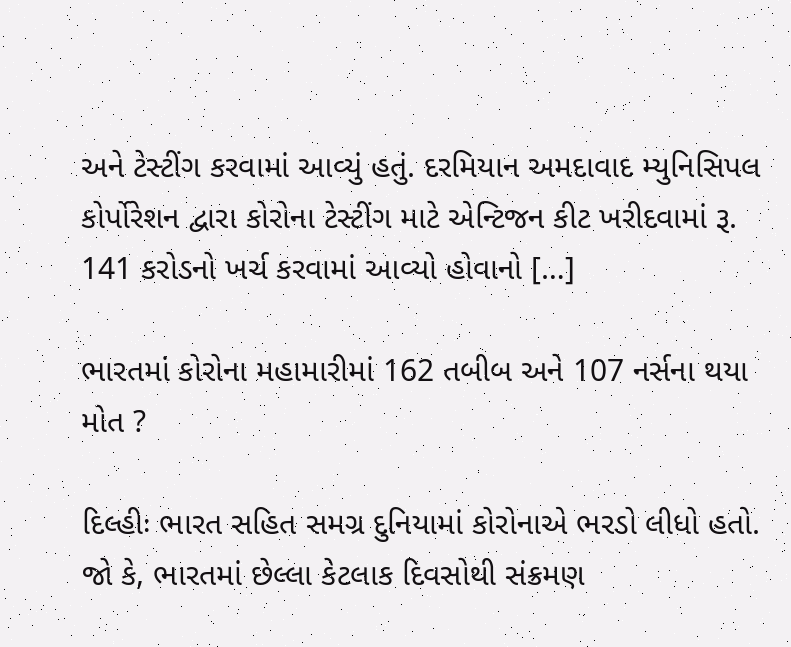અને ટેસ્ટીંગ કરવામાં આવ્યું હતું. દરમિયાન અમદાવાદ મ્યુનિસિપલ કોર્પોરેશન દ્વારા કોરોના ટેસ્ટીંગ માટે એન્ટિજન કીટ ખરીદવામાં રૂ. 141 કરોડનો ખર્ચ કરવામાં આવ્યો હોવાનો […]

ભારતમાં કોરોના મહામારીમાં 162 તબીબ અને 107 નર્સના થયા મોત ?

દિલ્હીઃ ભારત સહિત સમગ્ર દુનિયામાં કોરોનાએ ભરડો લીધો હતો. જો કે, ભારતમાં છેલ્લા કેટલાક દિવસોથી સંક્રમણ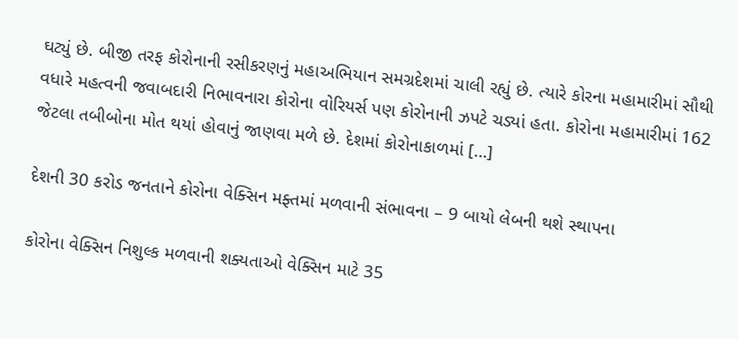ઘટ્યું છે. બીજી તરફ કોરોનાની રસીકરણનું મહાઅભિયાન સમગ્રદેશમાં ચાલી રહ્યું છે. ત્યારે કોરના મહામારીમાં સૌથી વધારે મહત્વની જવાબદારી નિભાવનારા કોરોના વોરિયર્સ પણ કોરોનાની ઝપટે ચડ્યાં હતા. કોરોના મહામારીમાં 162 જેટલા તબીબોના મોત થયાં હોવાનું જાણવા મળે છે. દેશમાં કોરોનાકાળમાં […]

દેશની 30 કરોડ જનતાને કોરોના વેક્સિન મફ્તમાં મળવાની સંભાવના – 9 બાયો લેબની થશે સ્થાપના

કોરોના વેક્સિન નિશુલ્ક મળવાની શક્યતાઓ વેક્સિન માટે 35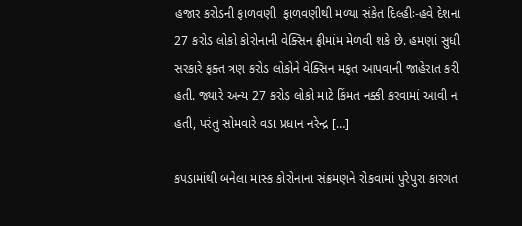હજાર કરોડની ફાળવણી  ફાળવણીથી મળ્યા સંકેત દિલ્હીઃ-હવે દેશના 27 કરોડ લોકો કોરોનાની વેક્સિન ફ્રીમાંમ મેળવી શકે છે. હમણાં સુધી સરકારે ફક્ત ત્રણ કરોડ લોકોને વેક્સિન મફત આપવાની જાહેરાત કરી હતી. જ્યારે અન્ય 27 કરોડ લોકો માટે કિંમત નક્કી કરવામાં આવી ન હતી, પરંતુ સોમવારે વડા પ્રધાન નરેન્દ્ર […]

કપડામાંથી બનેલા માસ્ક કોરોનાના સંક્રમણને રોકવામાં પુરેપુરા કારગત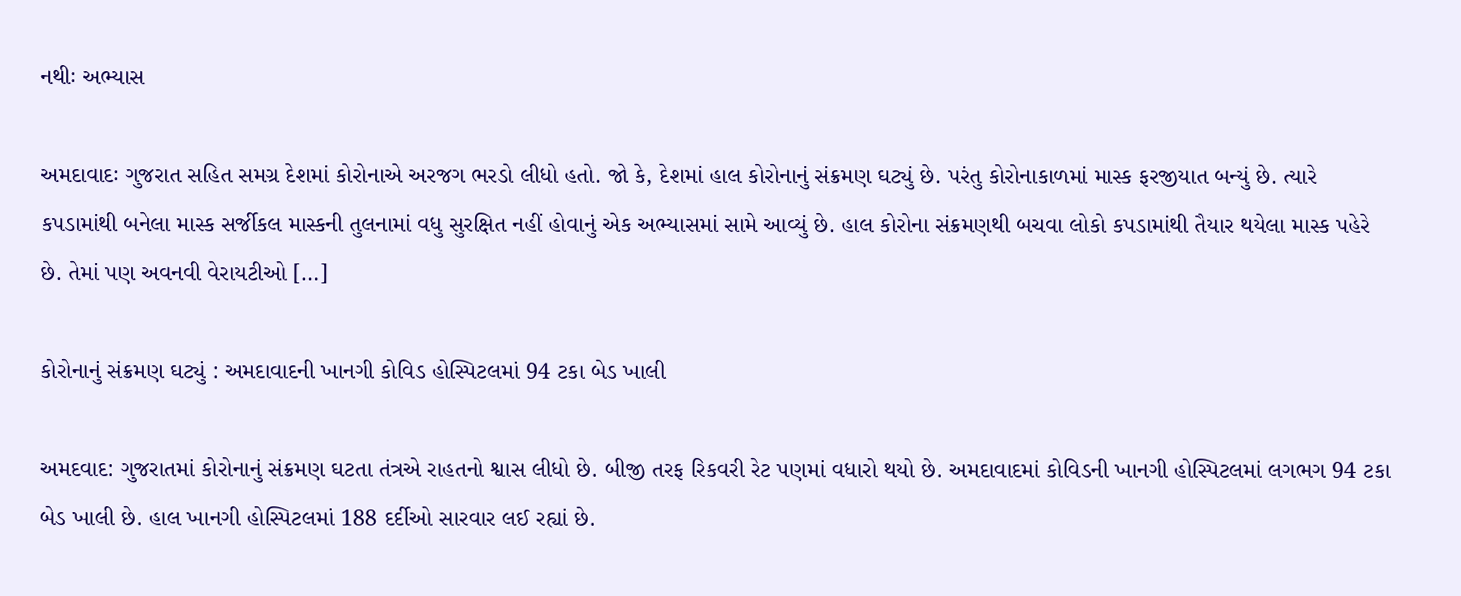નથીઃ અભ્યાસ

અમદાવાદઃ ગુજરાત સહિત સમગ્ર દેશમાં કોરોનાએ અરજગ ભરડો લીધો હતો. જો કે, દેશમાં હાલ કોરોનાનું સંક્રમણ ઘટ્યું છે. પરંતુ કોરોનાકાળમાં માસ્ક ફરજીયાત બન્યું છે. ત્યારે કપડામાંથી બનેલા માસ્ક સર્જીકલ માસ્કની તુલનામાં વધુ સુરક્ષિત નહીં હોવાનું એક અભ્યાસમાં સામે આવ્યું છે. હાલ કોરોના સંક્રમણથી બચવા લોકો કપડામાંથી તૈયાર થયેલા માસ્ક પહેરે છે. તેમાં પણ અવનવી વેરાયટીઓ […]

કોરોનાનું સંક્રમણ ઘટ્યું : અમદાવાદની ખાનગી કોવિડ હોસ્પિટલમાં 94 ટકા બેડ ખાલી

અમદવાદ: ગુજરાતમાં કોરોનાનું સંક્રમણ ઘટતા તંત્રએ રાહતનો શ્વાસ લીધો છે. બીજી તરફ રિકવરી રેટ પણમાં વધારો થયો છે. અમદાવાદમાં કોવિડની ખાનગી હોસ્પિટલમાં લગભગ 94 ટકા બેડ ખાલી છે. હાલ ખાનગી હોસ્પિટલમાં 188 દર્દીઓ સારવાર લઈ રહ્યાં છે.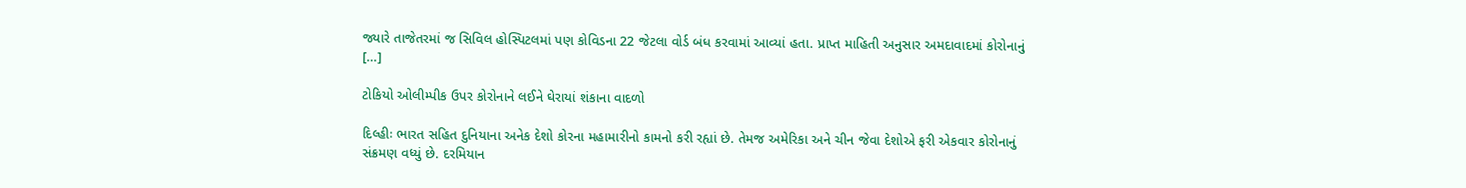જ્યારે તાજેતરમાં જ સિવિલ હોસ્પિટલમાં પણ કોવિડના 22 જેટલા વોર્ડ બંધ કરવામાં આવ્યાં હતા. પ્રાપ્ત માહિતી અનુસાર અમદાવાદમાં કોરોનાનું […]

ટોકિયો ઓલીમ્પીક ઉપર કોરોનાને લઈને ઘેરાયાં શંકાના વાદળો

દિલ્હીઃ ભારત સહિત દુનિયાના અનેક દેશો કોરના મહામારીનો કામનો કરી રહ્યાં છે. તેમજ અમેરિકા અને ચીન જેવા દેશોએ ફરી એકવાર કોરોનાનું સંક્રમણ વધ્યું છે. દરમિયાન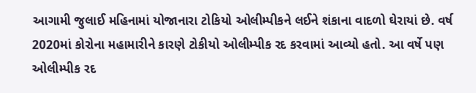આગામી જુલાઈ મહિનામાં યોજાનારા ટોકિયો ઓલીમ્પીકને લઈને શંકાના વાદળો ઘેરાયાં છે. વર્ષ 2020માં કોરોના મહામારીને કારણે ટોકીયો ઓલીમ્પીક રદ કરવામાં આવ્યો હતો. આ વર્ષે પણ ઓલીમ્પીક રદ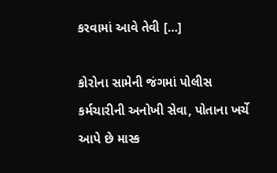કરવામાં આવે તેવી […]

કોરોના સામેની જંગમાં પોલીસ કર્મચારીની અનોખી સેવા, પોતાના ખર્ચે આપે છે માસ્ક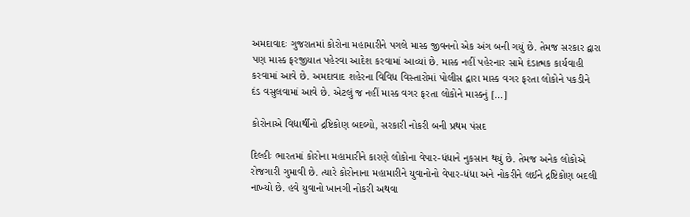અમદાવાદઃ ગુજરાતમાં કોરોના મહામારીને પગલે માસ્ક જીવનનો એક અંગ બની ગયું છે. તેમજ સરકાર દ્વારા પણ માસ્ક ફરજીયાત પહેરવા આદેશ કરવામાં આવ્યાં છે. માસ્ક નહીં પહેરનાર સામે દંડાત્મક કાર્યવાહી કરવામાં આવે છે. અમદાવાદ શહેરના વિવિધ વિસ્તારોમાં પોલીસ દ્વારા માસ્ક વગર ફરતા લોકોને પકડીને દંડ વસુલવામાં આવે છે. એટલું જ નહીં માસ્ક વગર ફરતા લોકોને માસ્કનું […]

કોરોનાએ વિદ્યાર્થીનો દ્રષ્ટિકોણ બદલ્યો, સરકારી નોકરી બની પ્રથમ પંસદ

દિલ્હીઃ ભારતમાં કોરોના મહામારીને કારણે લોકોના વેપાર-ધંધાને નુકસાન થયું છે. તેમજ અનેક લોકોએ રોજગારી ગુમાવી છે. ત્યારે કોરોનાના મહામારીને યુવાનોનો વેપાર-ધંધા અને નોકરીને લઈને દ્રષ્ટિકોણ બદલી નાખ્યો છે. હવે યુવાનો ખાનગી નોકરી અથવા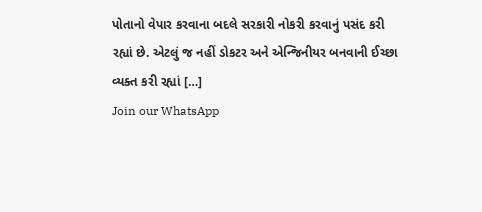પોતાનો વેપાર કરવાના બદલે સરકારી નોકરી કરવાનું પસંદ કરી રહ્યાં છે. એટલું જ નહીં ડોકટર અને એન્જિનીયર બનવાની ઈચ્છા વ્યક્ત કરી રહ્યાં […]
Join our WhatsApp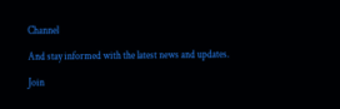Channel

And stay informed with the latest news and updates.

Join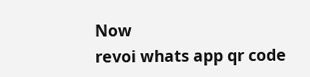Now
revoi whats app qr code